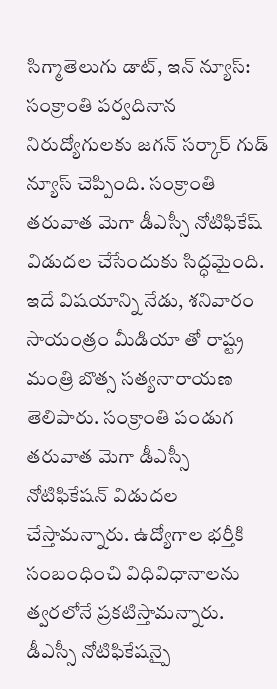సిగ్మాతెలుగు డాట్, ఇన్ న్యూస్: సంక్రాంతి పర్వదినాన నిరుద్యోగులకు జగన్ సర్కార్ గుడ్ న్యూస్ చెప్పింది. సంక్రాంతి తరువాత మెగా డీఎస్సీ నోటిఫికేష్ విడుదల చేసేందుకు సిద్ధమైంది. ఇదే విషయాన్ని నేడు, శనివారం సాయంత్రం మీడియా తో రాష్ట్ర మంత్రి బొత్స సత్యనారాయణ తెలిపారు. సంక్రాంతి పండుగ తరువాత మెగా డీఎస్సీ నోటిఫికేషన్ విడుదల చేస్తామన్నారు. ఉద్యోగాల భర్తీకి సంబంధించి విధివిధానాలను త్వరలోనే ప్రకటిస్తామన్నారు. డీఎస్సీ నోటిఫికేషన్పై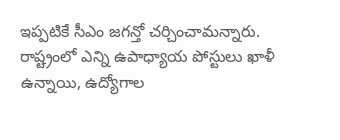ఇప్పటికే సీఎం జగన్తో చర్చించామన్నారు. రాష్ట్రంలో ఎన్ని ఉపాధ్యాయ పోస్టులు ఖాళీ ఉన్నాయి, ఉద్యోగాల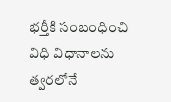భర్తీకి సంబంధించి విధి విధానాలను త్వరలోనే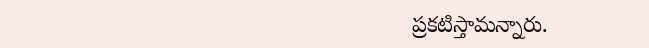ప్రకటిస్తామన్నారు.